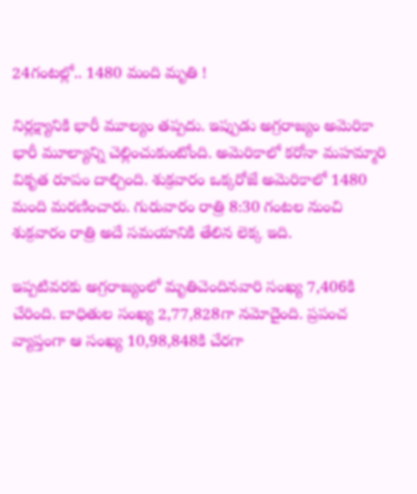24గంటల్లో.. 1480 మంది మృతి !

నిర్లక్ష్యానికి భారీ మూల్యం తప్పదు. ఇప్పుడు అగ్రరాజ్యం అమెరికా భారీ మూల్యాన్ని చెల్లించుకుంటోంది. అమెరికాలో కరోనా మహమ్మారి వికృత రూపం దాల్చింది. శుక్రవారం ఒక్కరోజే అమెరికాలో 1480 మంది మరణించారు. గురువారం రాత్రి 8:30 గంటల నుంచి శుక్రవారం రాత్రి అదే సమయానికి తేలిన లెక్క ఇది.

ఇప్పటివరకు అగ్రరాజ్యంలో మృతిచెందినవారి సంఖ్య 7,406కి చేరింది. బాధితుల సంఖ్య 2,77,828గా నమోదైంది. ప్రపంచ వ్యాప్తంగా ఆ సంఖ్య 10,98,848కి చేరగా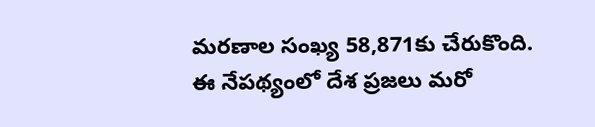మరణాల సంఖ్య 58,871కు చేరుకొంది. ఈ నేపథ్యంలో దేశ ప్రజలు మరో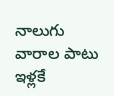నాలుగు వారాల పాటు ఇళ్లకే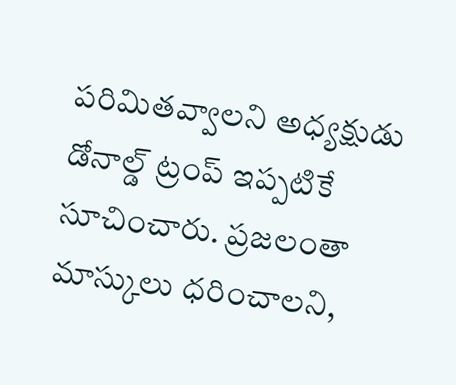పరిమితవ్వాలని అధ్యక్షుడు డోనాల్డ్‌ ట్రంప్‌ ఇప్పటికే సూచించారు. ప్రజలంతా మాస్కులు ధరించాలని,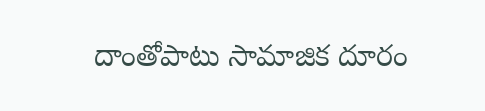దాంతోపాటు సామాజిక దూరం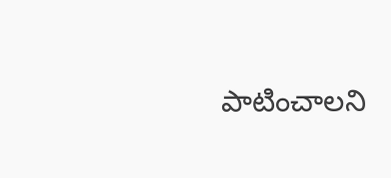పాటించాలని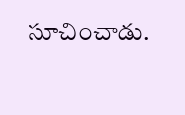సూచించాడు.